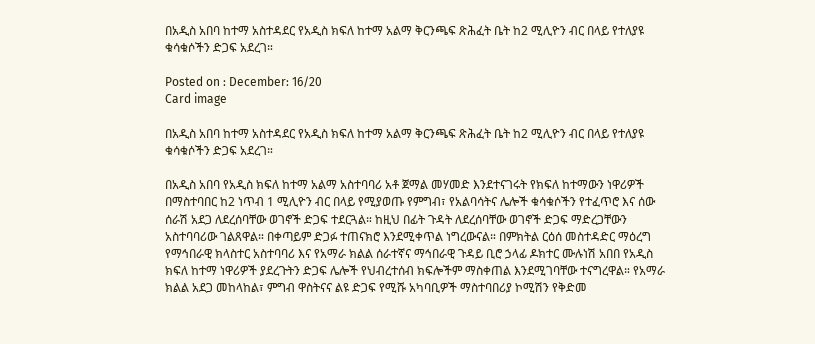በአዲስ አበባ ከተማ አስተዳደር የአዲስ ክፍለ ከተማ አልማ ቅርንጫፍ ጽሕፈት ቤት ከ2 ሚሊዮን ብር በላይ የተለያዩ ቁሳቁሶችን ድጋፍ አደረገ።

Posted on : December: 16/20
Card image

በአዲስ አበባ ከተማ አስተዳደር የአዲስ ክፍለ ከተማ አልማ ቅርንጫፍ ጽሕፈት ቤት ከ2 ሚሊዮን ብር በላይ የተለያዩ ቁሳቁሶችን ድጋፍ አደረገ።

በአዲስ አበባ የአዲስ ክፍለ ከተማ አልማ አስተባባሪ አቶ ጀማል መሃመድ እንደተናገሩት የክፍለ ከተማውን ነዋሪዎች በማስተባበር ከ2 ነጥብ 1 ሚሊዮን ብር በላይ የሚያወጡ የምግብ፣ የአልባሳትና ሌሎች ቁሳቁሶችን የተፈጥሮ እና ሰው ሰራሽ አደጋ ለደረሰባቸው ወገኖች ድጋፍ ተደርጓል። ከዚህ በፊት ጉዳት ለደረሰባቸው ወገኖች ድጋፍ ማድረጋቸውን አስተባባሪው ገልጸዋል። በቀጣይም ድጋፉ ተጠናክሮ እንደሚቀጥል ነግረውናል። በምክትል ርዕሰ መስተዳድር ማዕረግ የማኅበራዊ ክላስተር አስተባባሪ እና የአማራ ክልል ሰራተኛና ማኅበራዊ ጉዳይ ቢሮ ኃላፊ ዶክተር ሙሉነሽ አበበ የአዲስ ክፍለ ከተማ ነዋሪዎች ያደረጉትን ድጋፍ ሌሎች የህብረተሰብ ክፍሎችም ማስቀጠል እንደሚገባቸው ተናግረዋል። የአማራ ክልል አደጋ መከላከል፣ ምግብ ዋስትናና ልዩ ድጋፍ የሚሹ አካባቢዎች ማስተባበሪያ ኮሚሽን የቅድመ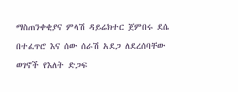ማስጠንቀቂያና ምላሽ ዳይሬክተር ጀምበሩ ደሴ በተፈጥሮ እና ሰው ሰራሽ አደጋ ለደረሰባቸው ወገኖች የእለት ድጋፍ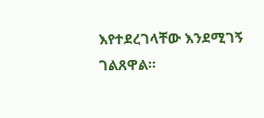እየተደረገላቸው እንደሚገኝ ገልጸዋል።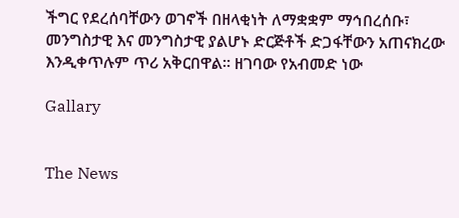ችግር የደረሰባቸውን ወገኖች በዘላቂነት ለማቋቋም ማኅበረሰቡ፣ መንግስታዊ እና መንግስታዊ ያልሆኑ ድርጅቶች ድጋፋቸውን አጠናክረው እንዲቀጥሉም ጥሪ አቅርበዋል። ዘገባው የአብመድ ነው

Gallary


The News